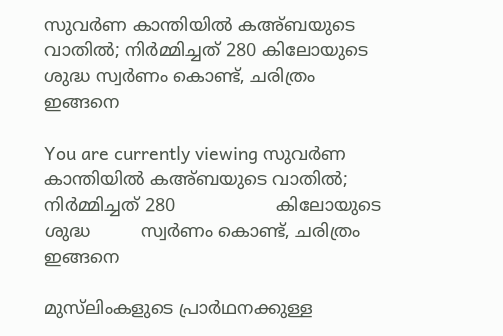സുവര്‍ണ കാന്തിയിൽ കഅ്ബയുടെ വാതിൽ; നിർമ്മിച്ചത് 280 കിലോയുടെ ശുദ്ധ സ്വര്‍ണം കൊണ്ട്, ചരിത്രം ഇങ്ങനെ

You are currently viewing സുവര്‍ണ കാന്തിയിൽ കഅ്ബയുടെ വാതിൽ; നിർമ്മിച്ചത് 280                  കിലോയുടെ ശുദ്ധ         സ്വര്‍ണം കൊണ്ട്, ചരിത്രം ഇങ്ങനെ

മുസ്‌ലിംകളുടെ പ്രാര്‍ഥനക്കുള്ള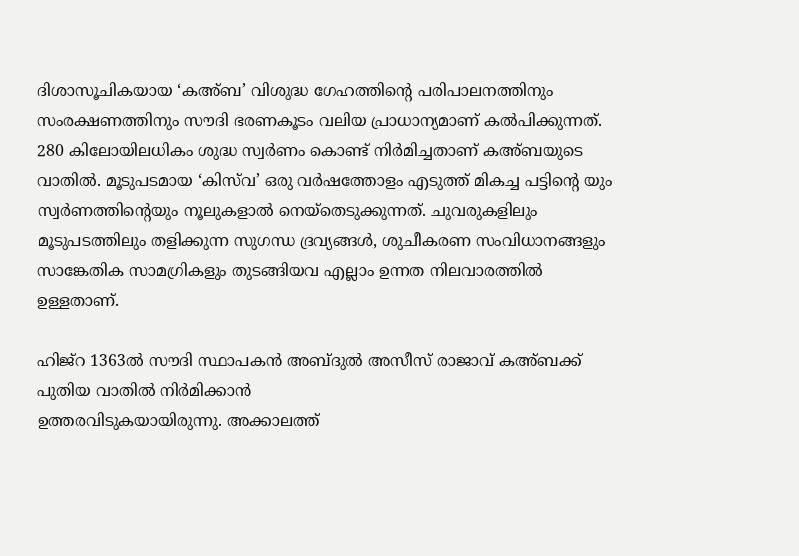ദിശാസൂചികയായ ‘കഅ്ബ’ വിശുദ്ധ ഗേഹത്തിൻ്റെ പരിപാലനത്തിനും സംരക്ഷണത്തിനും സൗദി ഭരണകൂടം വലിയ പ്രാധാന്യമാണ് കല്‍പിക്കുന്നത്. 280 കിലോയിലധികം ശുദ്ധ സ്വര്‍ണം കൊണ്ട് നിര്‍മിച്ചതാണ് കഅ്ബയുടെ വാതില്‍. മൂടുപടമായ ‘കിസ്‍വ’ ഒരു വര്‍ഷത്തോളം എടുത്ത് മികച്ച പട്ടിൻ്റെ യും സ്വര്‍ണത്തിൻ്റെയും നൂലുകളാല്‍ നെയ്തെടുക്കുന്നത്. ചുവരുകളിലും മൂടുപടത്തിലും തളിക്കുന്ന സുഗന്ധ ദ്രവ്യങ്ങള്‍, ശുചീകരണ സംവിധാനങ്ങളും സാങ്കേതിക സാമഗ്രികളും തുടങ്ങിയവ എല്ലാം ഉന്നത നിലവാരത്തിൽ ഉള്ളതാണ്.

ഹിജ്റ 1363ല്‍ സൗദി സ്ഥാപകന്‍ അബ്ദുല്‍ അസീസ് രാജാവ് കഅ്ബക്ക് പുതിയ വാതില്‍ നിര്‍മിക്കാന്‍
ഉത്തരവിടുകയായിരുന്നു. അക്കാലത്ത്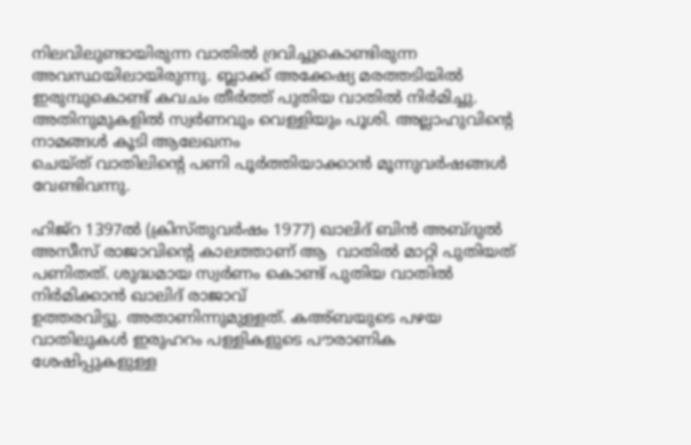നിലവിലുണ്ടായിരുന്ന വാതില്‍ ദ്രവിച്ചുകൊണ്ടിരുന്ന
അവസ്ഥയിലായിരുന്നു. ബ്ലാക്ക് അക്കേഷ്യ മരത്തടിയില്‍ ഇരുമ്പുകൊണ്ട് കവചം തീര്‍ത്ത് പുതിയ വാതില്‍ നിര്‍മിച്ചു. അതിനുമുകളില്‍ സ്വര്‍ണവും വെള്ളിയും പൂശി. അല്ലാഹുവിൻ്റെ നാമങ്ങള്‍ കൂടി ആലേഖനം
ചെയ്ത് വാതിലിൻ്റെ പണി പൂര്‍ത്തിയാക്കാന്‍ മൂന്നുവര്‍ഷങ്ങൾ വേണ്ടിവന്നു.

ഹിജ്റ 1397ല്‍ (ക്രിസ്തുവര്‍ഷം 1977) ഖാലിദ് ബിന്‍ അബ്ദുല്‍ അസീസ് രാജാവിൻ്റെ കാലത്താണ് ആ  വാതില്‍ മാറ്റി പുതിയത് പണിതത്. ശുദ്ധമായ സ്വര്‍ണം കൊണ്ട് പുതിയ വാതില്‍ നിര്‍മിക്കാന്‍ ഖാലിദ് രാജാവ്
ഉത്തരവിട്ടു. അതാണിന്നുമുള്ളത്. കഅ്ബയുടെ പഴയ വാതിലുകള്‍ ഇരുഹറം പള്ളികളുടെ പൗരാണിക
ശേഷിപ്പുകളുള്ള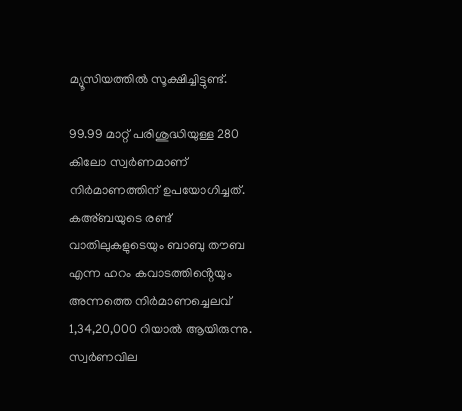മ്യൂസിയത്തില്‍ സൂക്ഷിച്ചിട്ടുണ്ട്.

99.99 മാറ്റ് പരിശുദ്ധിയുള്ള 280 കിലോ സ്വര്‍ണമാണ് നിര്‍മാണത്തിന് ഉപയോഗിച്ചത്. കഅ്ബയുടെ രണ്ട്
വാതിലുകളുടെയും ബാബു തൗബ എന്ന ഹറം കവാടത്തിൻ്റെയും അന്നത്തെ നിര്‍മാണച്ചെലവ് 1,34,20,000 റിയാല്‍ ആയിരുന്നു. സ്വര്‍ണവില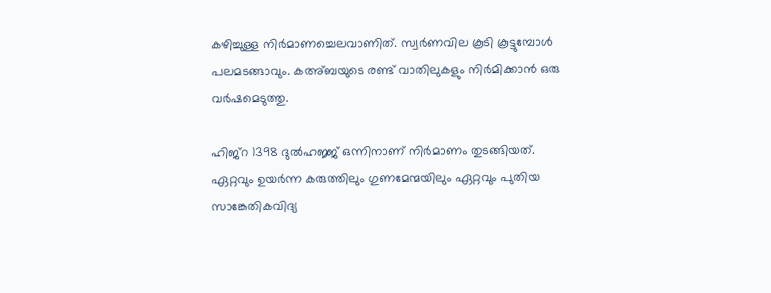കഴിച്ചുള്ള നിര്‍മാണച്ചെലവാണിത്. സ്വര്‍ണവില കൂടി കൂട്ടുമ്പോള്‍ പലമടങ്ങാവും. കഅ്ബയുടെ രണ്ട് വാതിലുകളും നിര്‍മിക്കാന്‍ ഒരു വര്‍ഷമെടുത്തു.

ഹിജ്റ 1398 ദുല്‍ഹജ്ജ് ഒന്നിനാണ് നിര്‍മാണം തുടങ്ങിയത്. ഏറ്റവും ഉയര്‍ന്ന കരുത്തിലും ഗുണമേന്മയിലും ഏറ്റവും പുതിയ സാങ്കേതികവിദ്യ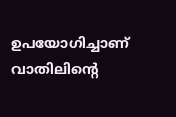ഉപയോഗിച്ചാണ് വാതിലിൻ്റെ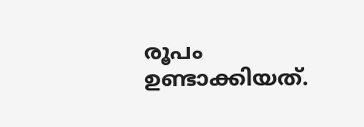രൂപം ഉണ്ടാക്കിയത്.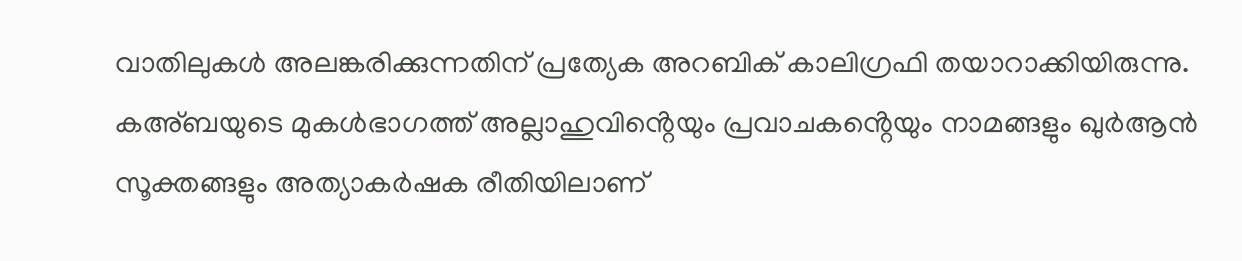വാതിലുകള്‍ അലങ്കരിക്കുന്നതിന് പ്രത്യേക അറബിക് കാലിഗ്രഫി തയാറാക്കിയിരുന്നു. കഅ്ബയുടെ മുകള്‍ഭാഗത്ത് അല്ലാഹുവിൻ്റെയും പ്രവാചകൻ്റെയും നാമങ്ങളും ഖുര്‍ആന്‍ സൂക്തങ്ങളും അത്യാകര്‍ഷക രീതിയിലാണ്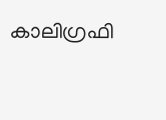കാലിഗ്രഫി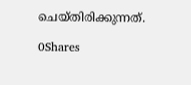ചെയ്തിരിക്കുന്നത്.

0Shares